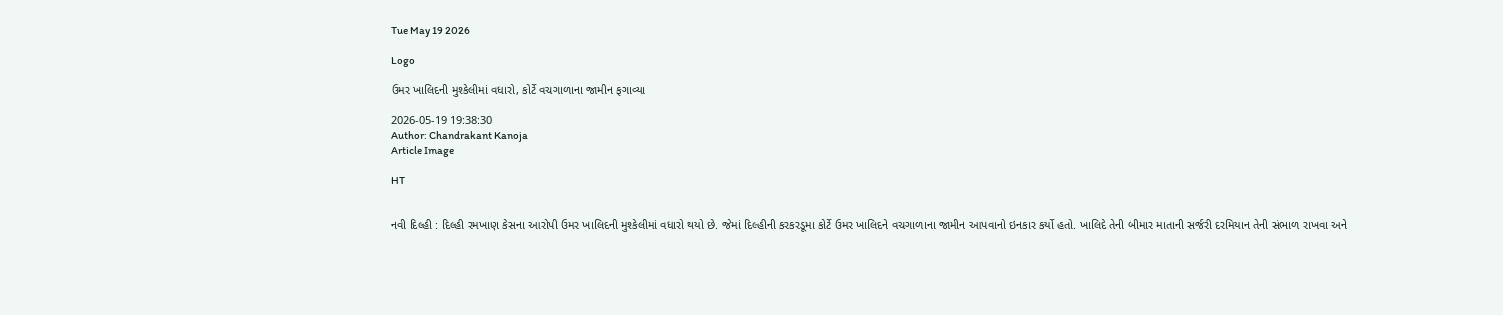Tue May 19 2026

Logo

ઉમર ખાલિદની મુશ્કેલીમાં વધારો, કોર્ટે વચગાળાના જામીન ફગાવ્યા

2026-05-19 19:38:30
Author: Chandrakant Kanoja
Article Image

HT


નવી દિલ્હી : દિલ્હી રમખાણ કેસના આરોપી ઉમર ખાલિદની મુશ્કેલીમાં વધારો થયો છે. જેમાં દિલ્હીની કરકરડૂમા કોર્ટે ઉમર ખાલિદને વચગાળાના જામીન આપવાનો ઇનકાર કર્યો હતો. ખાલિદે તેની બીમાર માતાની સર્જરી દરમિયાન તેની સંભાળ રાખવા અને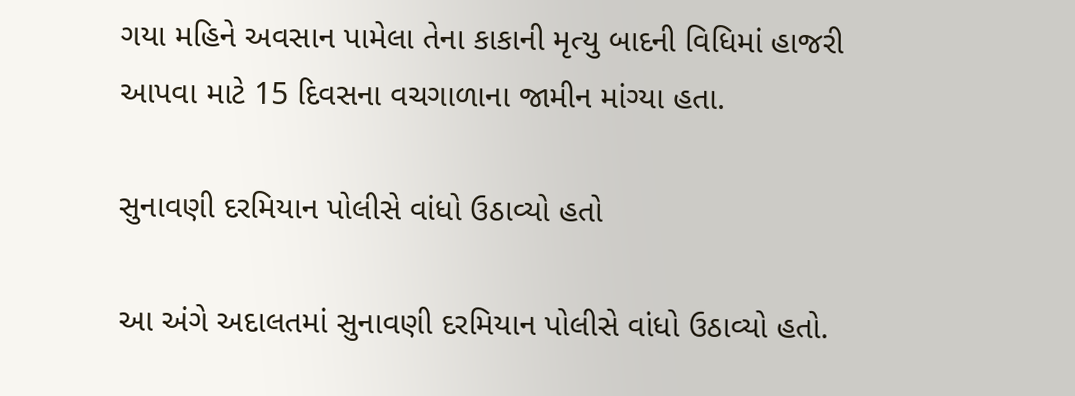ગયા મહિને અવસાન પામેલા તેના કાકાની મૃત્યુ બાદની વિધિમાં હાજરી આપવા માટે 15 દિવસના વચગાળાના જામીન માંગ્યા હતા.

સુનાવણી દરમિયાન પોલીસે વાંધો ઉઠાવ્યો હતો

આ અંગે અદાલતમાં સુનાવણી દરમિયાન પોલીસે વાંધો ઉઠાવ્યો હતો.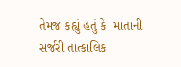તેમજ કહ્યું હતું કે  માતાની સર્જરી તાત્કાલિક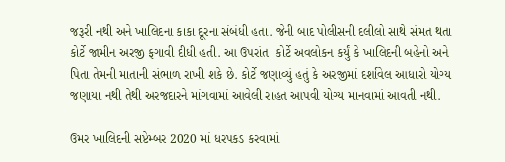જરૂરી નથી અને ખાલિદના કાકા દૂરના સંબંધી હતા. જેની બાદ પોલીસની દલીલો સાથે સંમત થતા કોર્ટે જામીન અરજી ફગાવી દીધી હતી. આ ઉપરાંત  કોર્ટે અવલોકન કર્યું કે ખાલિદની બહેનો અને પિતા તેમની માતાની સંભાળ રાખી શકે છે. કોર્ટે જણાવ્યું હતું કે અરજીમાં દર્શાવેલ આધારો યોગ્ય  જણાયા નથી તેથી અરજદારને માંગવામાં આવેલી રાહત આપવી યોગ્ય માનવામાં આવતી નથી.

ઉમર ખાલિદની સપ્ટેમ્બર 2020 માં ધરપકડ કરવામાં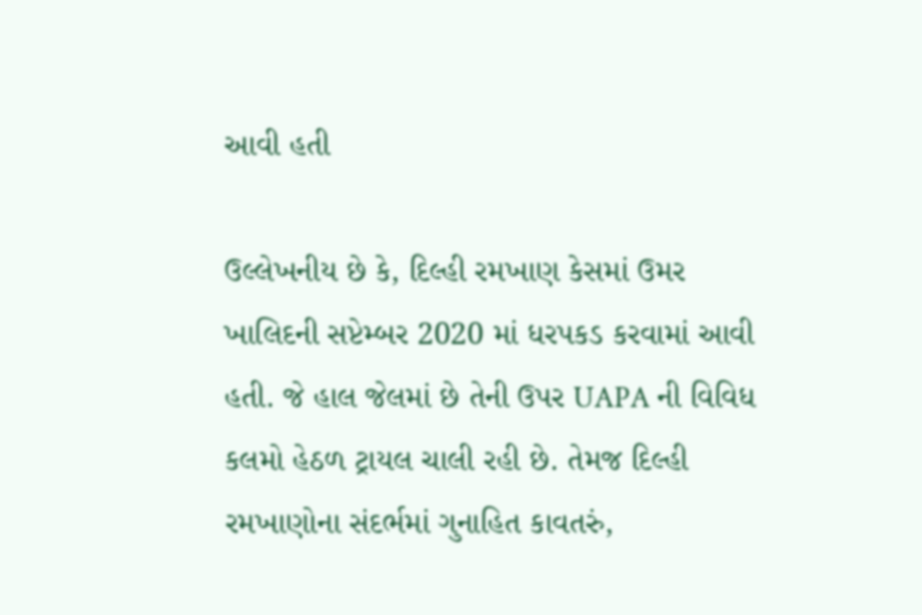આવી હતી

ઉલ્લેખનીય છે કે, દિલ્હી રમખાણ કેસમાં ઉમર ખાલિદની સપ્ટેમ્બર 2020 માં ધરપકડ કરવામાં આવી હતી. જે હાલ જેલમાં છે તેની ઉપર UAPA ની વિવિધ કલમો હેઠળ ટ્રાયલ ચાલી રહી છે. તેમજ દિલ્હી રમખાણોના સંદર્ભમાં ગુનાહિત કાવતરું,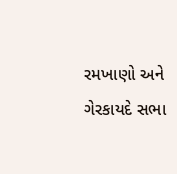રમખાણો અને ગેરકાયદે સભા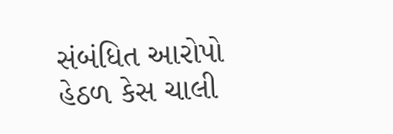સંબંધિત આરોપો હેઠળ કેસ ચાલી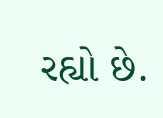રહ્યો છે.